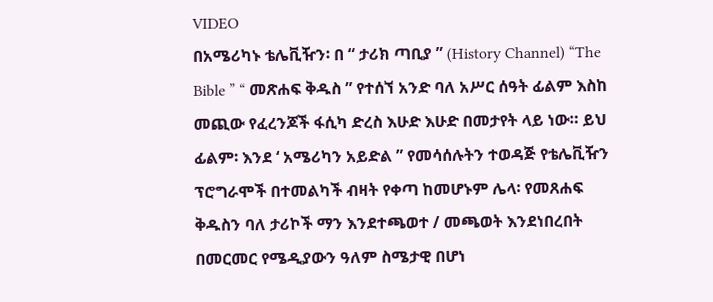VIDEO
በአሜሪካኑ ቴሌቪዥን፡ በ “ ታሪክ ጣቢያ ” (History Channel) “The Bible ” “ መጽሐፍ ቅዱስ ” የተሰኘ አንድ ባለ አሥር ሰዓት ፊልም እስከ መጪው የፈረንጆች ፋሲካ ድረስ እሁድ እሁድ በመታየት ላይ ነው። ይህ ፊልም፡ እንደ ‘ አሜሪካን አይድል ” የመሳሰሉትን ተወዳጅ የቴሌቪዥን ፕሮግራሞች በተመልካች ብዛት የቀጣ ከመሆኑም ሌላ፡ የመጸሐፍ ቅዱስን ባለ ታሪኮች ማን እንደተጫወተ / መጫወት እንደነበረበት በመርመር የሜዲያውን ዓለም ስሜታዊ በሆነ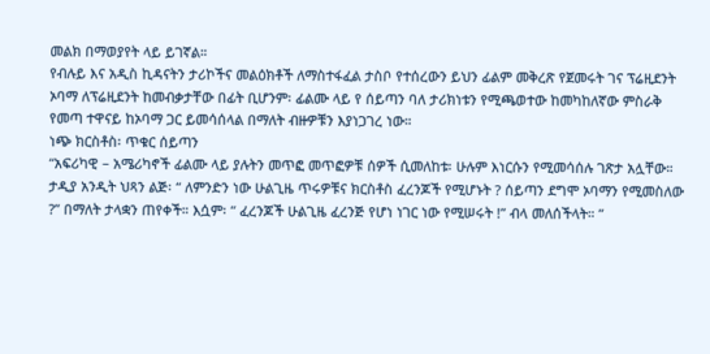መልክ በማወያየት ላይ ይገኛል።
የብሉይ እና አዲስ ኪዳናትን ታሪኮችና መልዕክቶች ለማስተፋፈል ታስቦ የተሰረውን ይህን ፊልም መቅረጽ የጀመሩት ገና ፕሬዚደንት ኦባማ ለፕሬዚደንት ከመብቃታቸው በፊት ቢሆንም፡ ፊልሙ ላይ የ ሰይጣን ባለ ታሪክነቱን የሚጫወተው ከመካከለኛው ምስራቅ የመጣ ተዋናይ ከኦባማ ጋር ይመሳሰላል በማለት ብዙዎቹን እያነጋገረ ነው።
ነጭ ክርስቶስ፡ ጥቁር ሰይጣን
“አፍሪካዊ – አሜሪካኖች ፊልሙ ላይ ያሉትን መጥፎ መጥፎዎቹ ሰዎች ሲመለከቱ፡ ሁሉም እነርሱን የሚመሳሰሉ ገጽታ አሏቸው። ታዲያ አንዲት ህጻን ልጅ፡ “ ለምንድን ነው ሁልጊዜ ጥሩዎቹና ክርስቶስ ፈረንጆች የሚሆኑት ? ሰይጣን ደግሞ ኦባማን የሚመስለው ?” በማለት ታላቋን ጠየቀች። እሷም፡ “ ፈረንጆች ሁልጊዜ ፈረንጅ የሆነ ነገር ነው የሚሠሩት !” ብላ መለሰችላት። ”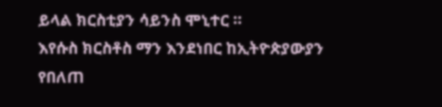ይላል ክርስቲያን ሳይንስ ሞኒተር ።
እየሱስ ክርስቶስ ማን እንደነበር ከኢትዮጵያውያን የበለጠ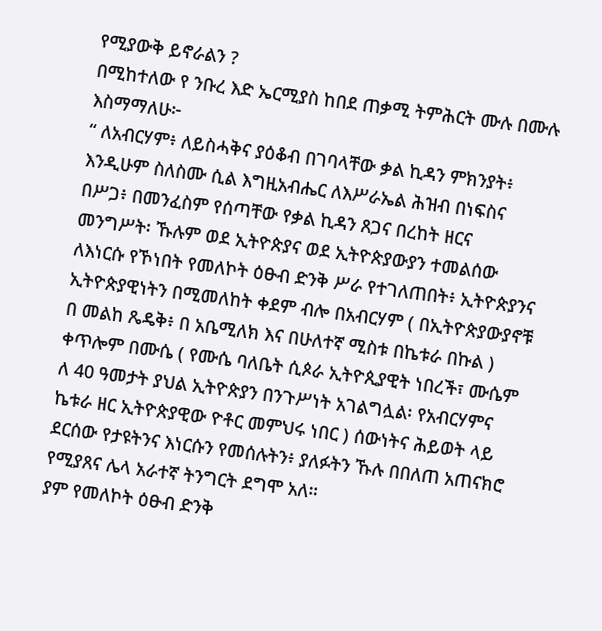የሚያውቅ ይኖራልን ?
በሚከተለው የ ንቡረ እድ ኤርሚያስ ከበደ ጠቃሚ ትምሕርት ሙሉ በሙሉ እስማማለሁ፦
“ ለአብርሃም፥ ለይስሓቅና ያዕቆብ በገባላቸው ቃል ኪዳን ምክንያት፥ እንዲሁም ስለስሙ ሲል እግዚአብሔር ለእሥራኤል ሕዝብ በነፍስና በሥጋ፥ በመንፈስም የሰጣቸው የቃል ኪዳን ጸጋና በረከት ዘርና መንግሥት፡ ኹሉም ወደ ኢትዮጵያና ወደ ኢትዮጵያውያን ተመልሰው ለእነርሱ የኾነበት የመለኮት ዕፁብ ድንቅ ሥራ የተገለጠበት፥ ኢትዮጵያንና ኢትዮጵያዊነትን በሚመለከት ቀደም ብሎ በአብርሃም ( በኢትዮጵያውያኖቹ በ መልከ ጼዴቅ፥ በ አቤሚለክ እና በሁለተኛ ሚስቱ በኬቱራ በኩል ) ቀጥሎም በሙሴ ( የሙሴ ባለቤት ሲጶራ ኢትዮጲያዊት ነበረች፣ ሙሴም ለ 40 ዓመታት ያህል ኢትዮጵያን በንጉሥነት አገልግሏል፡ የአብርሃምና ኬቱራ ዘር ኢትዮጵያዊው ዮቶር መምህሩ ነበር ) ሰውነትና ሕይወት ላይ ደርሰው የታዩትንና እነርሱን የመሰሉትን፥ ያለፉትን ኹሉ በበለጠ አጠናክሮ የሚያጸና ሌላ አራተኛ ትንግርት ደግሞ አለ።
ያም የመለኮት ዕፁብ ድንቅ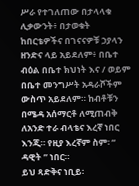ሥራ የተገለጠው በታላላቁ ሊቃውንት፥ በታወቁት ከበርቴዎችና በገናናዎቹ ኃያላን ዘንድና ላይ አይደለም፥ በቤተ ብዕል በቤተ ክህነት እና / ወይም በቤተ መንግሥት አዳራሾችም ውስጥ አይደለም። ከብቶቹን በሜዳ አሰማርቶ ለሚጠብቅ ለአንድ ተራ ብላቴና እረኛ ነበር እንጂ። የዚያ እረኛም ስም፡ “ ዳዊት ” ነበር።
ይህ ጻድቅና ነቢይ፡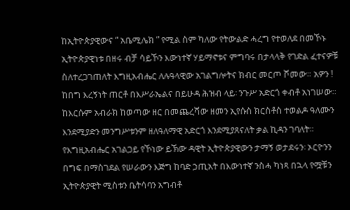ከኢትዮጵያዊውና “ አቤሚሌክ ” የሚል ስም ካለው የትውልድ ሓረግ የተወለደ በመኾኑ ኢትዮጵያዊነቱ በዘሩ ብቻ ሳይኾን እውነተኛ ሃይማኖቱና ምግባሩ በታላላቅ የገድል ፈተናዎቹ ስለተረጋገጠለት እግዚአብሔር ለሉዓላዊው አገልግሎትና ክብር መርጦ ሾመው። አዎን ! ከበግ እረኝነት ጠርቶ በእሥራኤልና በይሁዳ ሕዝብ ላይ፡ ንጉሥ አድርጎ ቀብቶ አነገሠው። ከእርሱም አብራክ ከወጣው ዘር በመጨረሻው ዘመን ኢየሱስ ክርስቶስ ተወልዶ ዓለሙን እንደሚያድን መንግሥቱንም ዘለዓለማዊ አድርጎ እንደሚያጸናለት ቃል ኪዳን ገባለት።
የእግዚአብሔር አገልጋይ የኾነው ይኽው ዳዊት ኢትዮጵያዊውን ታማኝ ወታደሩን፡ ኦርዮንን በግፍ በማስገደል የሠራውን እጅግ ከባድ ኃጢአት በእውነተኛ ንስሓ ካነጻ በኋላ የሟቹን ኢትዮጵያዊት ሚስቱን ቤትሳባን አግብቶ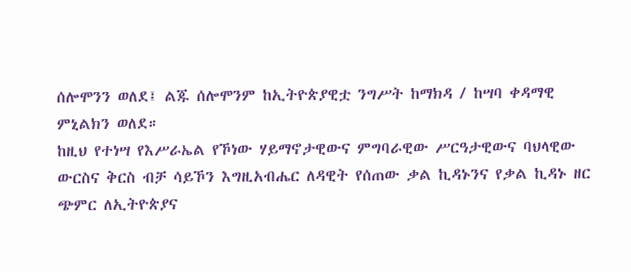ሰሎሞንን ወለደ፤ ልጁ ሰሎሞንም ከኢትዮጵያዊቷ ንግሥት ከማክዳ / ከሣባ ቀዳማዊ ምኒልክን ወለደ።
ከዚህ የተነሣ የእሥራኤል የኾነው ሃይማኖታዊውና ምግባራዊው ሥርዓታዊውና ባህላዊው ውርስና ቅርስ ብቻ ሳይኾን እግዚአብሔር ለዳዊት የሰጠው ቃል ኪዳኑንና የቃል ኪዳኑ ዘር ጭምር ለኢትዮጵያና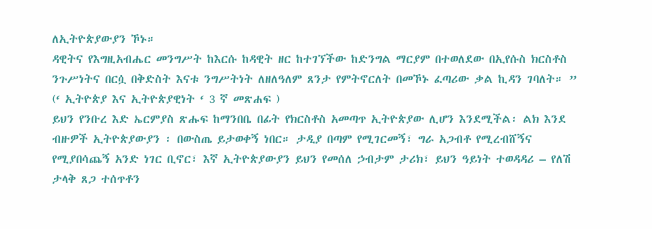ለኢትዮጵያውያን ኾኑ።
ዳዊትና የእግዚአብሔር መንግሥት ከእርሱ ከዳዊት ዘር ከተገኘችው ከድንግል ማርያም በተወለደው በኢየሱስ ክርስቶስ ንጉሥነትና በርሷ በቅድስት እናቱ ንግሥትነት ለዘለዓለም ጸንታ የምትኖርለት በመኾኑ ፈጣሪው ቃል ኪዳን ገባለት። ” (‘ ኢትዮጵያ እና ኢትዮጵያዊነት ‘ 3 ኛ መጽሐፍ )
ይህን የንቡረ እድ ኤርምያስ ጽሑፍ ከማንበቤ በፊት የክርስቶስ አመጣጥ ኢትዮጵያው ሊሆን እንደሚችል፡ ልክ እንደ ብዙዎች ኢትዮጵያውያን ፡ በውስጤ ይታወቀኝ ነበር። ታዲያ በጣም የሚገርመኝ፣ ግራ አጋብቶ የሚረብሸኝና የሚያበሳጨኝ አንድ ነገር ቢኖር፣ እኛ ኢትዮጵያውያን ይህን የመሰለ ኃብታም ታሪክ፣ ይህን ዓይነት ተወዳዳሪ – የለሽ ታላቅ ጸጋ ተሰጥቶን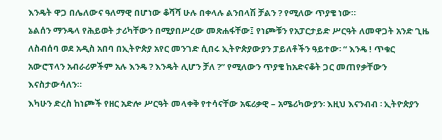እንዴት ዋጋ በሌለውና ዓለማዊ በሆነው ቆሻሻ ሁሉ በቀላሉ ልንበላሽ ቻልን ? የሚለው ጥያቄ ነው።
ኔልሰን ማንዴላ የሕይወት ታሪካቸውን በሚያበሥረው መጽሐፋቸው፤ የነጮቹን የአፓርታይድ ሥርዓት ለመዋጋት አንድ ጊዜ ለስብሰባ ወደ አዲስ አበባ በኢትዮጵያ አየር መንገድ ሲበሩ ኢትዮጵያውያን ፓይለቶችን ዓይተው፡ “ እንዴ ! ጥቁር አውሮፕላን አብራሪዎችም አሉ እንዴ ? እንዴት ሊሆን ቻለ ?” የሚለውን ጥያቄ ከአድናቆት ጋር መጠየቃቸውን እናስታውሳለን።
እካሁን ድረስ ከነጮች የዘር አድሎ ሥርዓት መላቀቅ የተሳናቸው አፍሪቃዊ – አሜሪካውያን፡ እዚህ እናንብብ ፡ ኢትዮጵያን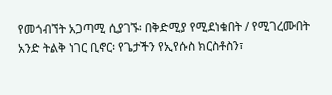የመጎብኘት አጋጣሚ ሲያገኙ፡ በቅድሚያ የሚደነቁበት / የሚገረሙበት አንድ ትልቅ ነገር ቢኖር፡ የጌታችን የኢየሱስ ክርስቶስን፣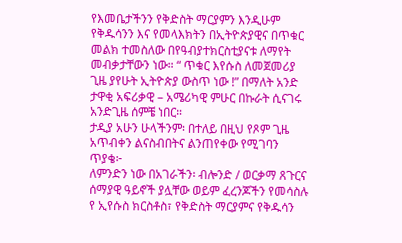የእመቤታችንን የቅድስት ማርያምን እንዲሁም የቅዱሳንን እና የመላእክትን በኢትዮጵያዊና በጥቁር መልክ ተመስለው በየዓብያተክርስቲያናቱ ለማየት መብቃታቸውን ነው። “ ጥቁር እየሱስ ለመጀመሪያ ጊዜ ያየሁት ኢትዮጵያ ውስጥ ነው !” በማለት አንድ ታዋቂ አፍሪቃዊ – አሜሪካዊ ምሁር በኩራት ሲናገሩ አንድጊዜ ሰምቼ ነበር።
ታዲያ አሁን ሁላችንም፡ በተለይ በዚህ የጾም ጊዜ አጥብቀን ልናስብበትና ልንጠየቀው የሚገባን ጥያቄ፦
ለምንድን ነው በአገራችን፡ ብሎንድ / ወርቃማ ጸጉርና ሰማያዊ ዓይኖች ያሏቸው ወይም ፈረንጆችን የመሳስሉ የ ኢየሱስ ክርስቶስ፣ የቅድስት ማርያምና የቅዱሳን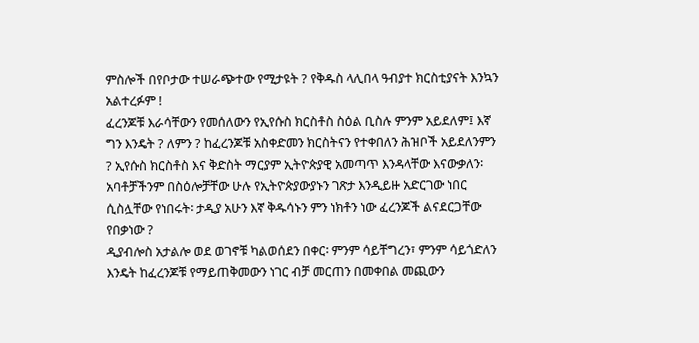ምስሎች በየቦታው ተሠራጭተው የሚታዩት ? የቅዱስ ላሊበላ ዓብያተ ክርስቲያናት እንኳን አልተረፉም !
ፈረንጆቹ እራሳቸውን የመሰለውን የኢየሱስ ክርስቶስ ስዕል ቢስሉ ምንም አይደለም፤ እኛ ግን እንዴት ? ለምን ? ከፈረንጆቹ አስቀድመን ክርስትናን የተቀበለን ሕዝቦች አይደለንምን ? ኢየሱስ ክርስቶስ እና ቅድስት ማርያም ኢትዮጵያዊ አመጣጥ እንዳላቸው እናውቃለን፡ አባቶቻችንም በስዕሎቻቸው ሁሉ የኢትዮጵያውያኑን ገጽታ እንዲይዙ አድርገው ነበር ሲስሏቸው የነበሩት፡ ታዲያ አሁን እኛ ቅዱሳኑን ምን ነክቶን ነው ፈረንጆች ልናደርጋቸው የበቃነው ?
ዲያብሎስ አታልሎ ወደ ወገኖቹ ካልወሰደን በቀር፡ ምንም ሳይቸግረን፣ ምንም ሳይጎድለን እንዴት ከፈረንጆቹ የማይጠቅመውን ነገር ብቻ መርጠን በመቀበል መጪውን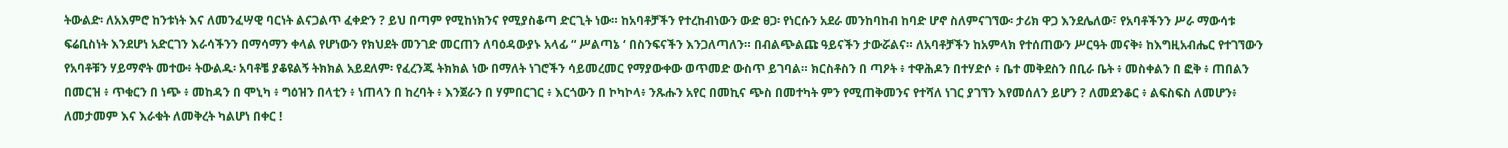ትውልድ፡ ለአእምሮ ከንቱነት እና ለመንፈሣዊ ባርነት ልናጋልጥ ፈቀድን ? ይህ በጣም የሚከነክንና የሚያስቆጣ ድርጊት ነው። ከአባቶቻችን የተረከብነውን ውድ ፀጋ፡ የነርሱን አደራ መንከባከብ ከባድ ሆኖ ስለምናገኘው፡ ታሪክ ዋጋ እንደሌለው፣ የአባቶችንን ሥራ ማውሳቱ ፍሬቢስነት እንደሆነ አድርገን እራሳችንን በማሳማን ቀላል የሆነውን የክህደት መንገድ መርጠን ለባዕዳውያኑ አላፊ “ ሥልጣኔ ‘ በስንፍናችን እንጋለጣለን። በብልጭልጩ ዓይናችን ታውሯልና። ለአባቶቻችን ከአምላክ የተሰጠውን ሥርዓት መናቅ፥ ከእግዚአብሔር የተገኘውን የአባቶቹን ሃይማኖት መተው፥ ትውልዱ፡ አባቶቼ ያቆዩልኝ ትክክል አይደለም፡ የፈረንጁ ትክክል ነው በማለት ነገሮችን ሳይመረመር የማያውቀው ወጥመድ ውስጥ ይገባል። ክርስቶስን በ ጣዖት ፥ ተዋሕዶን በተሃድሶ ፥ ቤተ መቅደስን በቢራ ቤት ፥ መስቀልን በ ፎቅ ፥ ጠበልን በመርዝ ፥ ጥቁርን በ ነጭ ፥ መከዳን በ ሞኒካ ፥ ግዕዝን በላቲን ፥ ነጠላን በ ከረባት ፥ እንጀራን በ ሃምበርገር ፥ እርጎውን በ ኮካኮላ፥ ንጹሑን አየር በመኪና ጭስ በመተካት ምን የሚጠቅመንና የተሻለ ነገር ያገኘን እየመሰለን ይሆን ? ለመደንቆር ፥ ልፍስፍስ ለመሆን፥ ለመታመም እና እራቁት ለመቅረት ካልሆነ በቀር !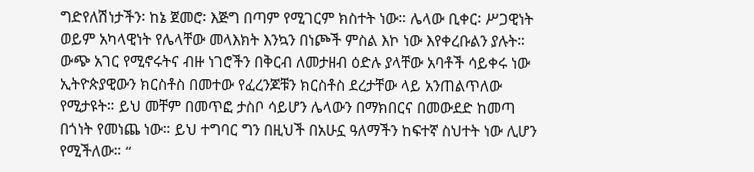ግድየለሽነታችን፡ ከኔ ጀመሮ፡ እጅግ በጣም የሚገርም ክስተት ነው። ሌላው ቢቀር፡ ሥጋዊነት ወይም አካላዊነት የሌላቸው መላእክት እንኳን በነጮች ምስል እኮ ነው እየቀረቡልን ያሉት። ውጭ አገር የሚኖሩትና ብዙ ነገሮችን በቅርብ ለመታዘብ ዕድሉ ያላቸው አባቶች ሳይቀሩ ነው ኢትዮጵያዊውን ክርስቶስ በመተው የፈረንጆቹን ክርስቶስ ደረታቸው ላይ አንጠልጥለው የሚታዩት። ይህ መቸም በመጥፎ ታስቦ ሳይሆን ሌላውን በማክበርና በመውደድ ከመጣ በጎነት የመነጨ ነው። ይህ ተግባር ግን በዚህች በአሁኗ ዓለማችን ከፍተኛ ስህተት ነው ሊሆን የሚችለው። “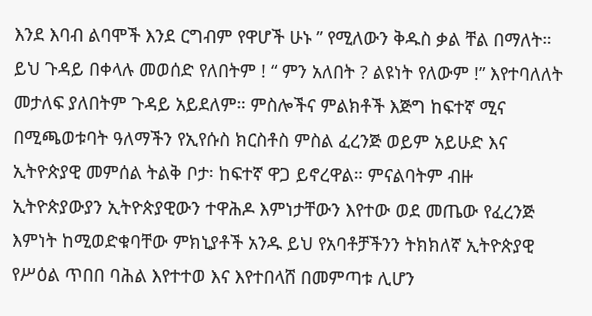እንደ እባብ ልባሞች እንደ ርግብም የዋሆች ሁኑ ” የሚለውን ቅዱስ ቃል ቸል በማለት።
ይህ ጉዳይ በቀላሉ መወሰድ የለበትም ! “ ምን አለበት ? ልዩነት የለውም !” እየተባለለት መታለፍ ያለበትም ጉዳይ አይደለም። ምስሎችና ምልክቶች እጅግ ከፍተኛ ሚና በሚጫወቱባት ዓለማችን የኢየሱስ ክርስቶስ ምስል ፈረንጅ ወይም አይሁድ እና ኢትዮጵያዊ መምሰል ትልቅ ቦታ፡ ከፍተኛ ዋጋ ይኖረዋል። ምናልባትም ብዙ ኢትዮጵያውያን ኢትዮጵያዊውን ተዋሕዶ እምነታቸውን እየተው ወደ መጤው የፈረንጅ እምነት ከሚወድቁባቸው ምክኒያቶች አንዱ ይህ የአባቶቻችንን ትክክለኛ ኢትዮጵያዊ የሥዕል ጥበበ ባሕል እየተተወ እና እየተበላሸ በመምጣቱ ሊሆን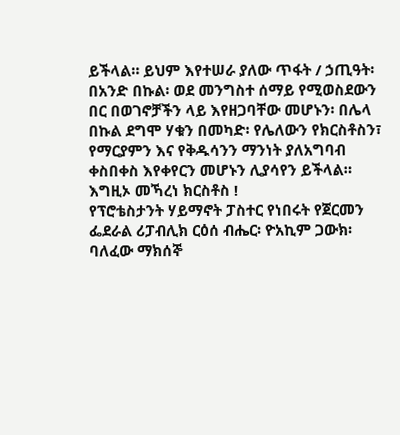ይችላል። ይህም እየተሠራ ያለው ጥፋት / ኃጢዓት፡ በአንድ በኩል፡ ወደ መንግስተ ሰማይ የሚወስደውን በር በወገኖቻችን ላይ እየዘጋባቸው መሆኑን፡ በሌላ በኩል ደግሞ ሃቁን በመካድ፡ የሌለውን የክርስቶስን፣ የማርያምን እና የቅዱሳንን ማንነት ያለአግባብ ቀስበቀስ እየቀየርን መሆኑን ሊያሳየን ይችላል።
እግዚኦ መኻረነ ክርስቶስ !
የፕሮቴስታንት ሃይማኖት ፓስተር የነበሩት የጀርመን ፌደራል ሪፓብሊክ ርዕሰ ብሔር፡ ዮአኪም ጋውክ፡ ባለፈው ማክሰኞ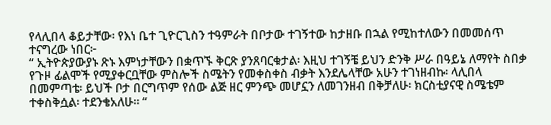የላሊበላ ቆይታቸው፡ የእነ ቤተ ጊዮርጊስን ተዓምራት በቦታው ተገኝተው ከታዘቡ በኋል የሚከተለውን በመመሰጥ ተናግረው ነበር፦
“ ኢትዮጵያውያኑ ጽኑ እምነታቸውን በቋጥኙ ቅርጽ ያንጸባርቁታል፡ እዚህ ተገኝቼ ይህን ድንቅ ሥራ በዓይኔ ለማየት ስበቃ የጉዞ ፊልሞች የሚያቀርቧቸው ምስሎች ስሜትን የመቀስቀስ ብቃት እንደሌላቸው አሁን ተገነዘብኩ፡ ላሊበላ በመምጣቴ፡ ይህች ቦታ በርግጥም የሰው ልጅ ዘር ምንጭ መሆኗን ለመገንዘብ በቅቻለሁ፡ ክርስቲያናዊ ስሜቴም ተቀስቅሷል፡ ተደንቄአለሁ። “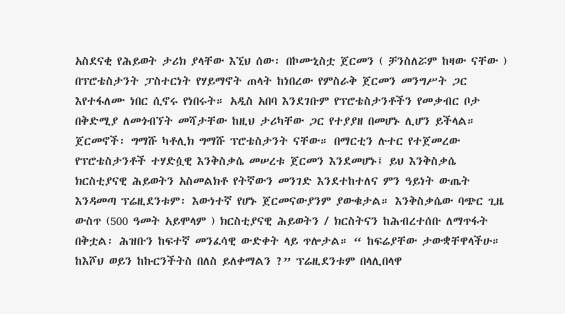አስደናቂ የሕይወት ታሪክ ያላቸው እኚህ ሰው፡ በኮሙኒስቷ ጀርመን ( ቻንስለሯም ከዛው ናቸው ) በፕሮቴስታንት ፓስተርነት የሃይማኖት ጠላት ከነበረው የምስራቅ ጀርመን መንግሥት ጋር እየተፋለሙ ነበር ሲኖሩ የነበሩት። አዲስ አበባ እንደገቡም የፕሮቴስታንቶችን የመቃብር ቦታ በቅድሚያ ለመጎብኘት መሻታቸው ከዚህ ታሪካቸው ጋር የተያያዘ በመሆኑ ሊሆን ይችላል። ጀርመኖች፡ ግማሹ ካቶሊክ ግማሹ ፕሮቴስታንት ናቸው። በማርቲን ሉተር የተጀመረው የፕሮቴስታንቶች ተሃድሷዊ እንቅስቃሴ መሠረቱ ጀርመን እንደመሆኑ፤ ይህ እንቅስቃሴ ክርስቲያናዊ ሕይወትን አስመልክቶ የትኛውን መንገድ እንደተከተለና ምን ዓይነት ውጤት እንዳመጣ ፕሬዚደንቱም፡ እውነተኛ የሆኑ ጀርመናውያንም ያውቁታል። እንቅስቃሴው ባጭር ጊዜ ውስጥ (500 ዓመት አይሞላም ) ክርስቲያናዊ ሕይወትን / ክርስትናን ከሕብረተሰቡ ለማጥፋት በቅቷል፡ ሕዝቡን ከፍተኛ መንፈሳዊ ውድቀት ላይ ጥሎታል። “ ከፍሬያቸው ታውቋቸዋላችሁ። ከእሾህ ወይን ከኩርንችትስ በለስ ይለቀማልን ?” ፕሬዚደንቱም በላሊበላዋ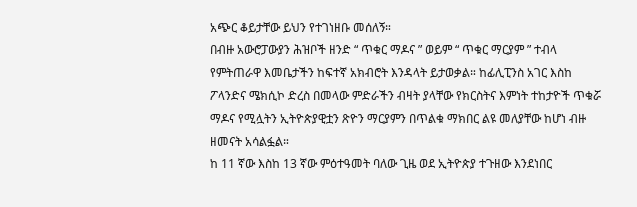አጭር ቆይታቸው ይህን የተገነዘቡ መሰለኝ።
በብዙ አውሮፓውያን ሕዝቦች ዘንድ “ ጥቁር ማዶና ” ወይም “ ጥቁር ማርያም ” ተብላ የምትጠራዋ እመቤታችን ከፍተኛ አክብሮት እንዳላት ይታወቃል። ከፊሊፒንስ አገር እስከ ፖላንድና ሜክሲኮ ድረስ በመላው ምድራችን ብዛት ያላቸው የክርስትና እምነት ተከታዮች ጥቁሯ ማዶና የሚሏትን ኢትዮጵያዊቷን ጽዮን ማርያምን በጥልቁ ማክበር ልዩ መለያቸው ከሆነ ብዙ ዘመናት አሳልፏል።
ከ 11 ኛው እስከ 13 ኛው ምዕተዓመት ባለው ጊዜ ወደ ኢትዮጵያ ተጉዘው እንደነበር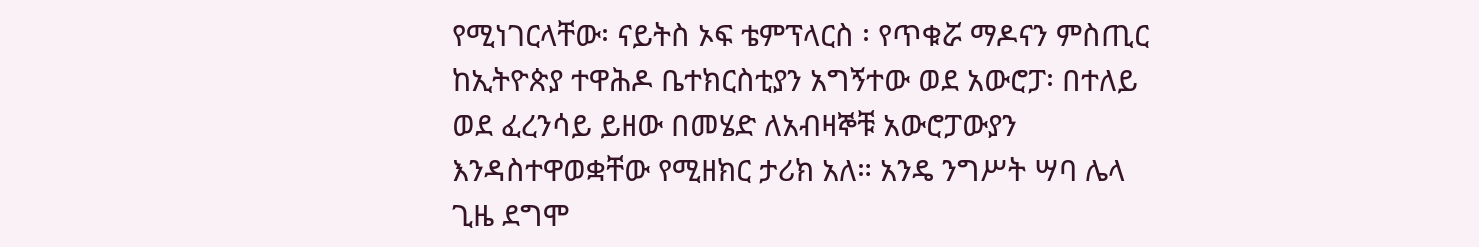የሚነገርላቸው፡ ናይትስ ኦፍ ቴምፕላርስ ፡ የጥቁሯ ማዶናን ምስጢር ከኢትዮጵያ ተዋሕዶ ቤተክርስቲያን አግኝተው ወደ አውሮፓ፡ በተለይ ወደ ፈረንሳይ ይዘው በመሄድ ለአብዛኞቹ አውሮፓውያን እንዳስተዋወቋቸው የሚዘክር ታሪክ አለ። አንዴ ንግሥት ሣባ ሌላ ጊዜ ደግሞ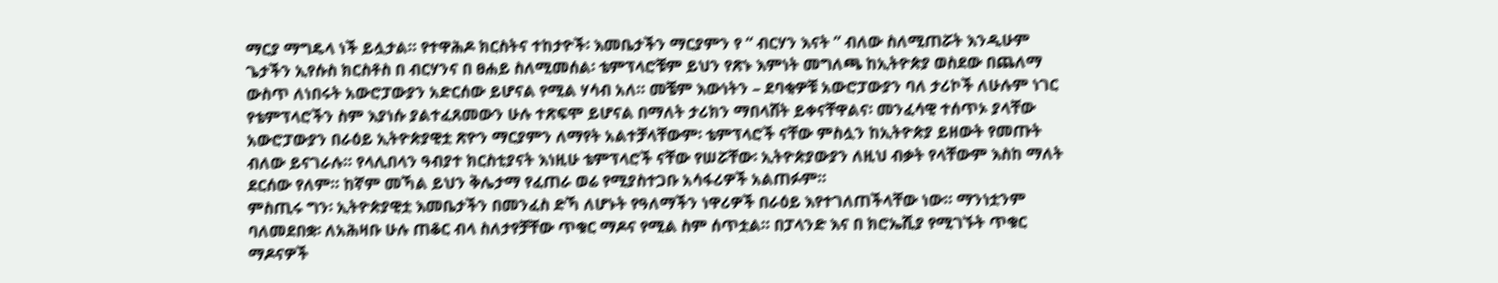ማርያ ማግዴላ ነች ይሏታል። የተዋሕዶ ክርስትና ተከታዮች፡ እመቤታችን ማርያምን የ “ ብርሃን እናት ” ብለው ስለሚጠሯት እንዲሁም ጌታችን ኢየሱስ ክርስቶስ በ ብርሃንና በ ፀሐይ ስለሚመሰል፡ ቴምፕላሮቹም ይህን የጽኑ እምነት መግለጫ ከኢትዮጵያ ወስደው በጨለማ ውስጥ ለነበሩት አውሮፓውያን አድርሰው ይሆናል የሚል ሃሳብ አለ። መቼም እውነትን – ደባቂዎቹ አውሮፓውያን ባለ ታሪኮች ለሁሉም ነገር የቴምፕላሮችን ስም እያነሱ ያልተፈጸመውን ሁሉ ተጽፍሞ ይሆናል በማለት ታሪክን ማበላሸት ይቀናቸዋልና፡ መንፈሳዊ ተሰጥኦ ያላቸው አውሮፓውያን በራዕይ ኢትዮጵያዊቷ ጽዮን ማርያምን ለማየት አልተቻላቸውም፡ ቴምፕላሮች ናቸው ምስሏን ከኢትዮጵያ ይዘውት የመጡት ብለው ይናገራሉ። የላሊበላን ዓብያተ ክርስቲያናት እነዚሁ ቴምፕላሮች ናቸው የሠሯቸው፡ ኢትዮጵያውያን ለዚህ ብቃት የላቸውም እስከ ማለት ደርሰው የለም። ከኛም መኻል ይህን ቅሌታማ የፈጠራ ወሬ የሚያስተጋቡ አሳፋሪዎች አልጠፉም።
ምስጢሩ ግን፡ ኢትዮጵያዊቷ እመቤታችን በመንፈስ ድኻ ለሆኑት የዓለማችን ነዋሪዎች በራዕይ እየተገለጠችላቸው ነው። ማንነቷንም ባለመደበቋ፡ ለአሕዛቡ ሁሉ ጠቆር ብላ ስለታየቻቸው ጥቁር ማዶና የሚል ስም ሰጥቷል። በፓላንድ እና በ ክሮኤሺያ የሚገኙት ጥቁር ማዶናዎች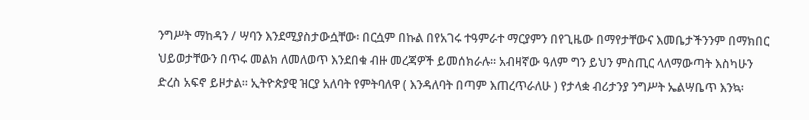ንግሥት ማከዳን / ሣባን እንደሚያስታውሷቸው፡ በርሷም በኩል በየአገሩ ተዓምራተ ማርያምን በየጊዜው በማየታቸውና እመቤታችንንም በማክበር ህይወታቸውን በጥሩ መልክ ለመለወጥ እንደበቁ ብዙ መረጃዎች ይመሰክራሉ። አብዛኛው ዓለም ግን ይህን ምስጢር ላለማውጣት እስካሁን ድረስ አፍኖ ይዞታል። ኢትዮጵያዊ ዝርያ አለባት የምትባለዋ ( እንዳለባት በጣም እጠረጥራለሁ ) የታላቋ ብሪታንያ ንግሥት ኤልሣቤጥ እንኳ፡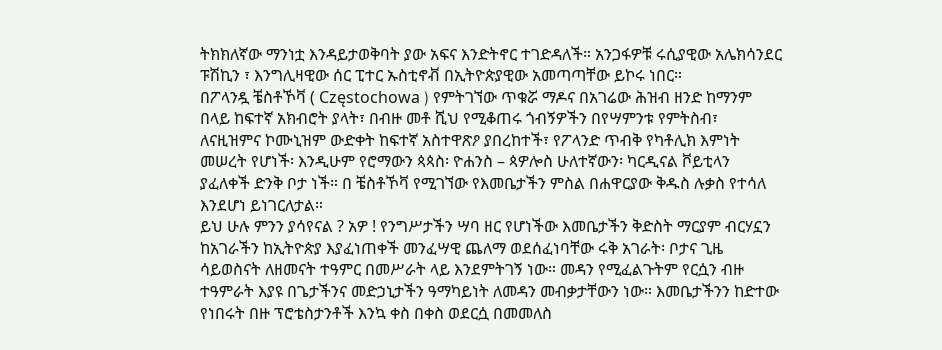ትክክለኛው ማንነቷ እንዳይታወቅባት ያው አፍና እንድትኖር ተገድዳለች። አንጋፋዎቹ ሩሲያዊው አሌክሳንደር ፑሽኪን ፣ እንግሊዛዊው ሰር ፒተር ኡስቲኖቭ በኢትዮጵያዊው አመጣጣቸው ይኮሩ ነበር።
በፖላንዷ ቼስቶኾቫ ( Częstochowa ) የምትገኘው ጥቁሯ ማዶና በአገሬው ሕዝብ ዘንድ ከማንም በላይ ከፍተኛ አክብሮት ያላት፣ በብዙ መቶ ሺህ የሚቆጠሩ ጎብኝዎችን በየሣምንቱ የምትስብ፣ ለናዚዝምና ኮሙኒዝም ውድቀት ከፍተኛ አስተዋጽዖ ያበረከተች፣ የፖላንድ ጥብቅ የካቶሊክ እምነት መሠረት የሆነች፡ እንዲሁም የሮማውን ጳጳስ፡ ዮሐንስ – ጳዎሎስ ሁለተኛውን፡ ካርዲናል ቮይቲላን ያፈለቀች ድንቅ ቦታ ነች። በ ቼስቶኾቫ የሚገኘው የእመቤታችን ምስል በሐዋርያው ቅዱስ ሉቃስ የተሳለ እንደሆነ ይነገርለታል።
ይህ ሁሉ ምንን ያሳየናል ? አዎ ! የንግሥታችን ሣባ ዘር የሆነችው እመቤታችን ቅድስት ማርያም ብርሃኗን ከአገራችን ከኢትዮጵያ እያፈነጠቀች መንፈሣዊ ጨለማ ወደሰፈነባቸው ሩቅ አገራት፡ ቦታና ጊዜ ሳይወስናት ለዘመናት ተዓምር በመሥራት ላይ እንደምትገኝ ነው። መዳን የሚፈልጉትም የርሷን ብዙ ተዓምራት እያዩ በጌታችንና መድኃኒታችን ዓማካይነት ለመዳን መብቃታቸውን ነው። እመቤታችንን ከድተው የነበሩት በዙ ፕሮቴስታንቶች እንኳ ቀስ በቀስ ወደርሷ በመመለስ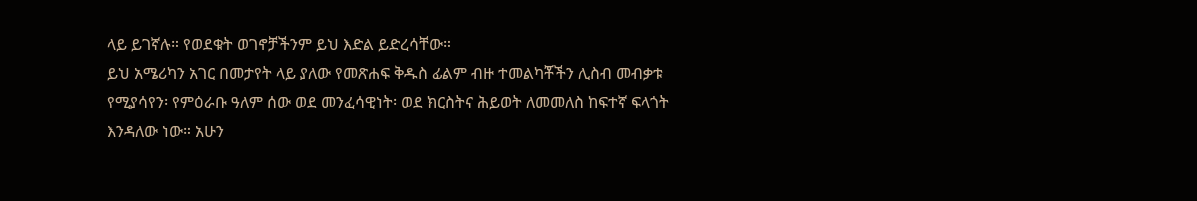ላይ ይገኛሉ። የወደቁት ወገኖቻችንም ይህ እድል ይድረሳቸው።
ይህ አሜሪካን አገር በመታየት ላይ ያለው የመጽሐፍ ቅዱስ ፊልም ብዙ ተመልካቾችን ሊስብ መብቃቱ የሚያሳየን፡ የምዕራቡ ዓለም ሰው ወደ መንፈሳዊነት፡ ወደ ክርስትና ሕይወት ለመመለስ ከፍተኛ ፍላጎት እንዳለው ነው። አሁን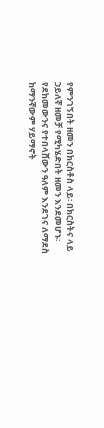የምንገኝበት ዘመን በክርስቶስ ላይ፡ በክርስትና ላይ ኃይለኛ ዘመቻ የሚካሄድበት ዘመን እንደመሆኑ፡ የደከመውንና የተበላሸውን ዓለም እንደገና ለማደስ ከማንኛውም ሃይማኖት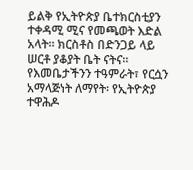ይልቅ የኢትዮጵያ ቤተክርስቲያን ተቀዳሚ ሚና የመጫወት እድል አላት። ክርስቶስ በድንጋይ ላይ ሠርቶ ያቆያት ቤት ናትና። የእመቤታችንን ተዓምራት፣ የርሷን አማላጅነት ለማየት፡ የኢትዮጵያ ተዋሕዶ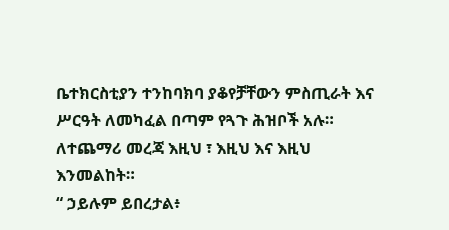ቤተክርስቲያን ተንከባክባ ያቆየቻቸውን ምስጢራት እና ሥርዓት ለመካፈል በጣም የጓጉ ሕዝቦች አሉ። ለተጨማሪ መረጃ እዚህ ፣ እዚህ እና እዚህ እንመልከት።
“ ኃይሉም ይበረታል፥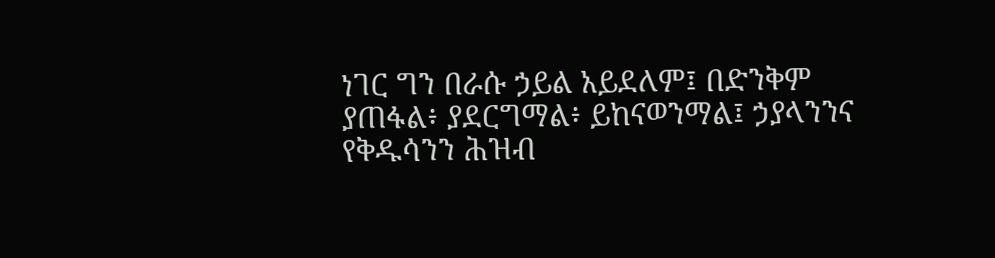ነገር ግን በራሱ ኃይል አይደለም፤ በድንቅም ያጠፋል፥ ያደርግማል፥ ይከናወንማል፤ ኃያላንንና የቅዱሳንን ሕዝብ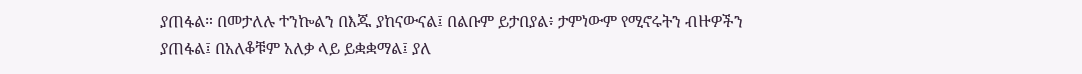ያጠፋል። በመታለሉ ተንኰልን በእጁ ያከናውናል፤ በልቡም ይታበያል፥ ታምነውም የሚኖሩትን ብዙዎችን ያጠፋል፤ በአለቆቹም አለቃ ላይ ይቋቋማል፤ ያለ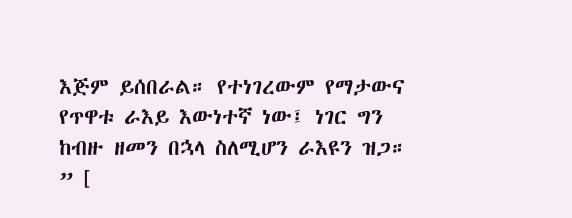እጅም ይሰበራል። የተነገረውም የማታውና የጥዋቱ ራእይ እውነተኛ ነው፤ ነገር ግን ከብዙ ዘመን በኋላ ስለሚሆን ራእዩን ዝጋ። ” [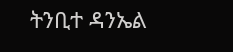ትንቢተ ዳንኤል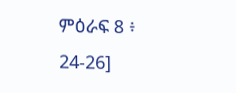ምዕራፍ 8 ፥ 24-26]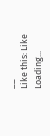__
Like this: Like Loading...